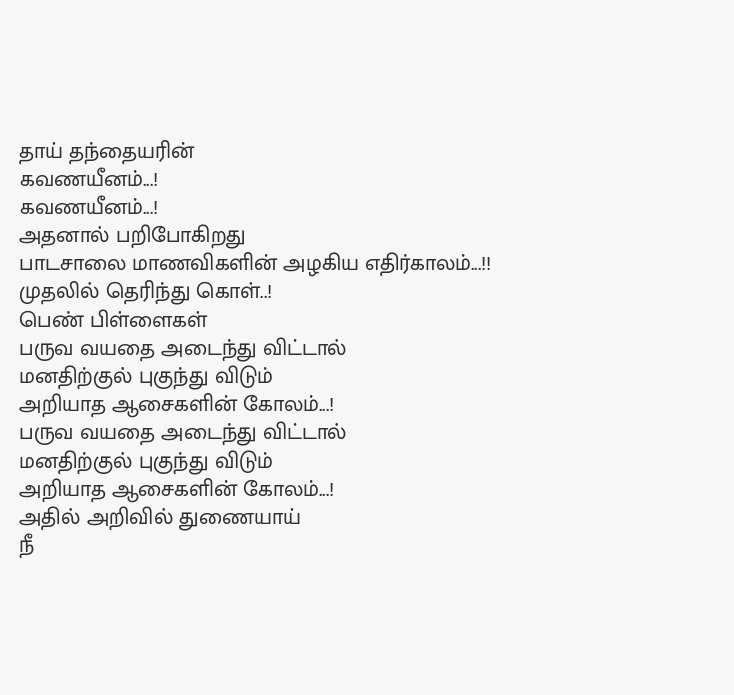தாய் தந்தையரின்
கவணயீனம்...!
கவணயீனம்...!
அதனால் பறிபோகிறது
பாடசாலை மாணவிகளின் அழகிய எதிர்காலம்...!!
முதலில் தெரிந்து கொள்..!
பெண் பிள்ளைகள்
பருவ வயதை அடைந்து விட்டால்
மனதிற்குல் புகுந்து விடும்
அறியாத ஆசைகளின் கோலம்...!
பருவ வயதை அடைந்து விட்டால்
மனதிற்குல் புகுந்து விடும்
அறியாத ஆசைகளின் கோலம்...!
அதில் அறிவில் துணையாய்
நீ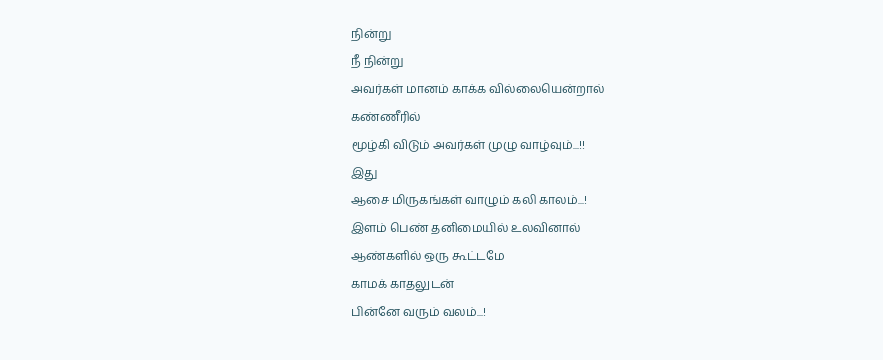நின்று
நீ நின்று
அவர்கள் மானம் காக்க வில்லையென்றால்
கண்ணீரில்
மூழ்கி விடும் அவர்கள் முழு வாழ்வும்...!!
இது
ஆசை மிருகங்கள் வாழும் கலி காலம்...!
இளம் பெண் தனிமையில் உலவினால்
ஆண்களில் ஒரு கூட்டமே
காமக் காதலுடன்
பின்னே வரும் வலம்...!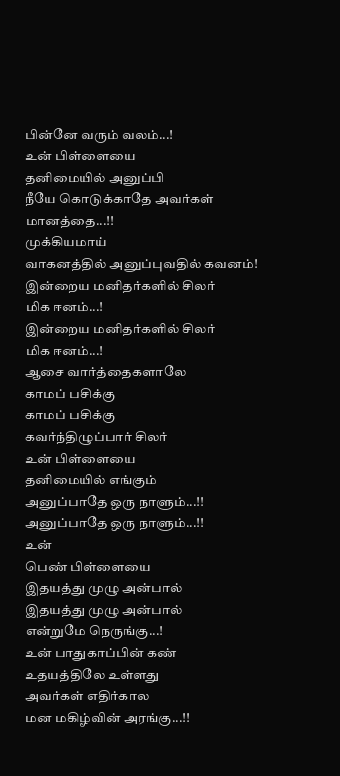பின்னே வரும் வலம்...!
உன் பிள்ளையை
தனிமையில் அனுப்பி
நீயே கொடுக்காதே அவர்கள் மானத்தை...!!
முக்கியமாய்
வாகனத்தில் அனுப்புவதில் கவனம்!
இன்றைய மனிதர்களில் சிலர்
மிக ஈனம்...!
இன்றைய மனிதர்களில் சிலர்
மிக ஈனம்...!
ஆசை வார்த்தைகளாலே
காமப் பசிக்கு
காமப் பசிக்கு
கவர்ந்திழுப்பார் சிலர்
உன் பிள்ளையை
தனிமையில் எங்கும்
அனுப்பாதே ஒரு நாளும்...!!
அனுப்பாதே ஒரு நாளும்...!!
உன்
பெண் பிள்ளையை
இதயத்து முழு அன்பால்
இதயத்து முழு அன்பால்
என்றுமே நெருங்கு...!
உன் பாதுகாப்பின் கண்
உதயத்திலே உள்ளது
அவர்கள் எதிர்கால
மன மகிழ்வின் அரங்கு...!!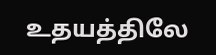உதயத்திலே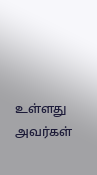உள்ளது
அவர்கள்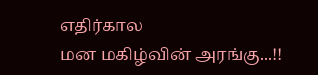எதிர்கால
மன மகிழ்வின் அரங்கு...!!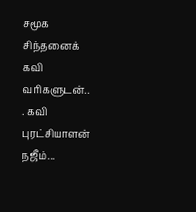சமூக சிந்தனைக் கவி வரிகளுடன்..
. கவி புரட்சியாளன் நஜீம்...